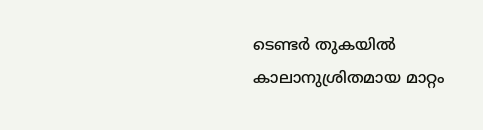ടെണ്ടര്‍ തുകയില്‍ കാലാനുശ്രിതമായ മാറ്റം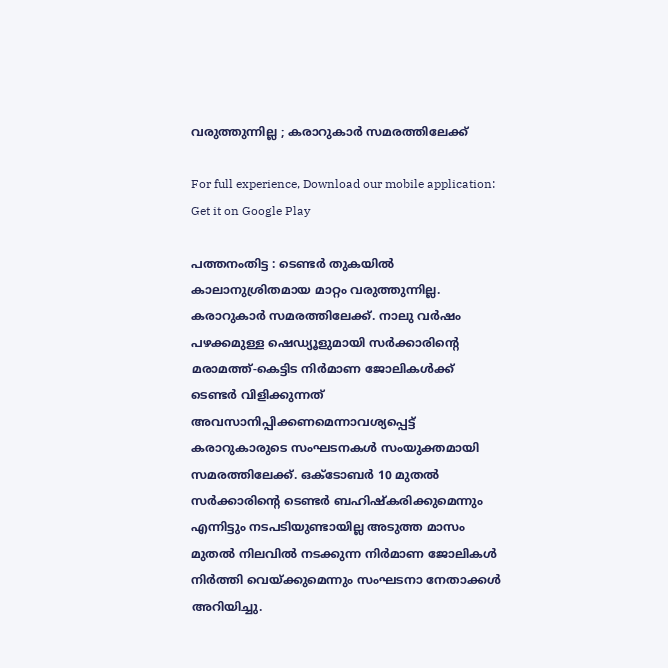വരുത്തുന്നില്ല ; കരാറുകാര്‍ സമരത്തിലേക്ക്‌

For full experience, Download our mobile application:
Get it on Google Play

പത്തനംതിട്ട : ടെണ്ടര്‍ തുകയില്‍ കാലാനുശ്രിതമായ മാറ്റം വരുത്തുന്നില്ല. കരാറുകാര്‍ സമരത്തിലേക്ക്‌. നാലു വര്‍ഷം പഴക്കമുള്ള ഷെഡ്യൂളുമായി സര്‍ക്കാരിന്‍റെ മരാമത്ത്-കെട്ടിട നിര്‍മാണ ജോലികള്‍ക്ക് ടെണ്ടര്‍ വിളിക്കുന്നത് അവസാനിപ്പിക്കണമെന്നാവശ്യപ്പെട്ട് കരാറുകാരുടെ സംഘടനകള്‍ സംയുക്തമായി സമരത്തിലേക്ക്. ഒക്ടോബര്‍ 10 മുതല്‍ സര്‍ക്കാരിന്‍റെ ടെണ്ടര്‍ ബഹിഷ്‌കരിക്കുമെന്നും എന്നിട്ടും നടപടിയുണ്ടായില്ല അടുത്ത മാസം മുതല്‍ നിലവില്‍ നടക്കുന്ന നിര്‍മാണ ജോലികള്‍ നിര്‍ത്തി വെയ്ക്കുമെന്നും സംഘടനാ നേതാക്കള്‍ അറിയിച്ചു.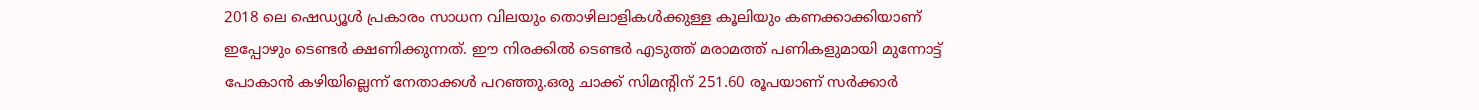2018 ലെ ഷെഡ്യൂള്‍ പ്രകാരം സാധന വിലയും തൊഴിലാളികള്‍ക്കുള്ള കൂലിയും കണക്കാക്കിയാണ് ഇപ്പോഴും ടെണ്ടര്‍ ക്ഷണിക്കുന്നത്. ഈ നിരക്കില്‍ ടെണ്ടര്‍ എടുത്ത് മരാമത്ത് പണികളുമായി മുന്നോട്ട് പോകാന്‍ കഴിയില്ലെന്ന് നേതാക്കള്‍ പറഞ്ഞു.ഒരു ചാക്ക് സിമന്‍റിന് 251.60 രൂപയാണ് സര്‍ക്കാര്‍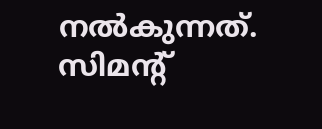നല്‍കുന്നത്. സിമന്‍റ്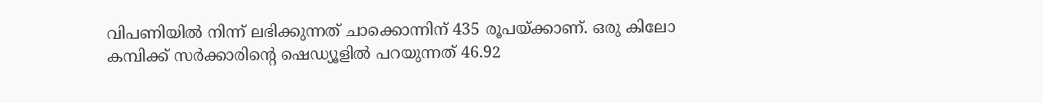വിപണിയില്‍ നിന്ന് ലഭിക്കുന്നത് ചാക്കൊന്നിന് 435 രൂപയ്ക്കാണ്. ഒരു കിലോ കമ്പിക്ക് സര്‍ക്കാരിന്‍റെ ഷെഡ്യൂളില്‍ പറയുന്നത് 46.92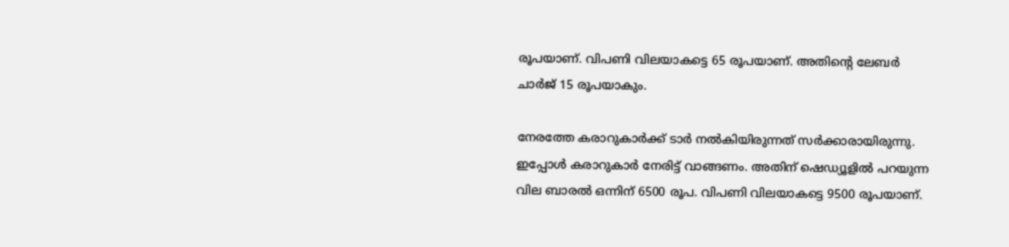രൂപയാണ്. വിപണി വിലയാകട്ടെ 65 രൂപയാണ്. അതിന്‍റെ ലേബര്‍ ചാര്‍ജ് 15 രൂപയാകും.

നേരത്തേ കരാറുകാര്‍ക്ക് ടാര്‍ നല്‍കിയിരുന്നത് സര്‍ക്കാരായിരുന്നു. ഇപ്പോള്‍ കരാറുകാര്‍ നേരിട്ട് വാങ്ങണം. അതിന് ഷെഡ്യൂളില്‍ പറയുന്ന വില ബാരല്‍ ഒന്നിന് 6500 രൂപ. വിപണി വിലയാകട്ടെ 9500 രൂപയാണ്.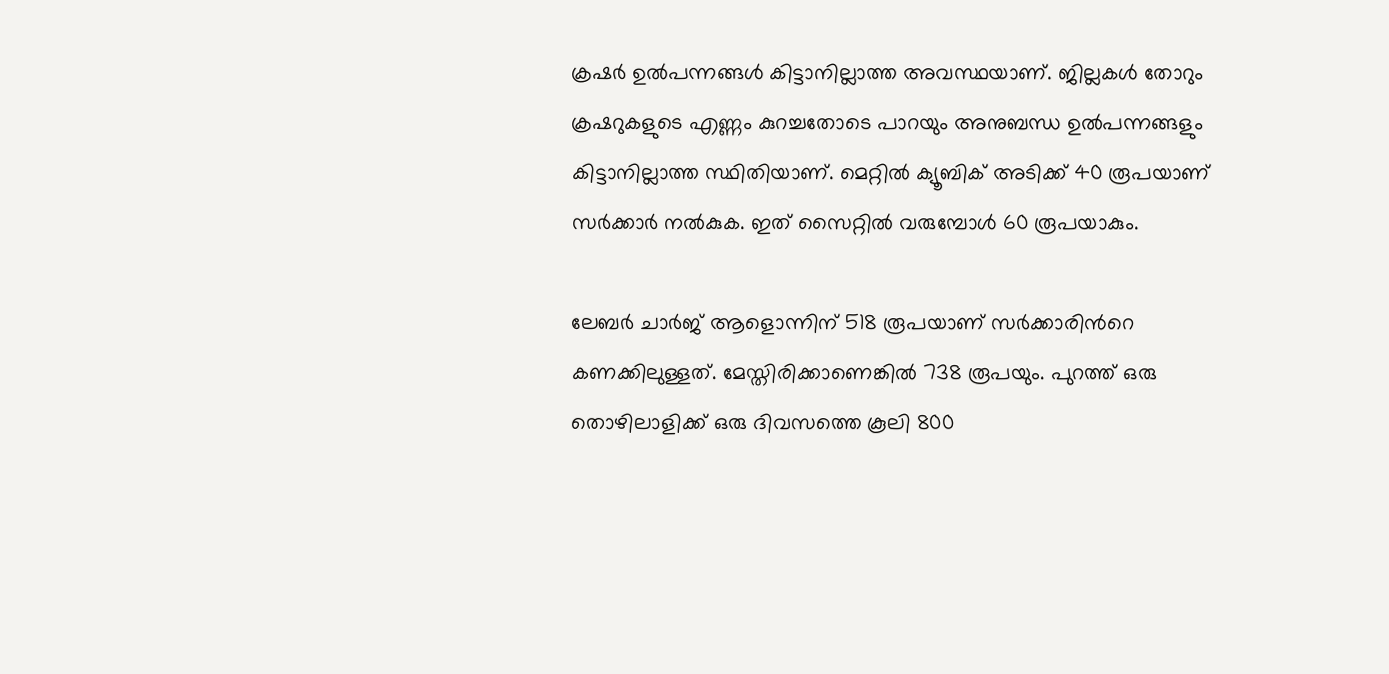ക്രഷര്‍ ഉല്‍പന്നങ്ങള്‍ കിട്ടാനില്ലാത്ത അവസ്ഥയാണ്. ജില്ലകള്‍ തോറും ക്രഷറുകളുടെ എണ്ണം കുറച്ചതോടെ പാറയും അനുബന്ധ ഉല്‍പന്നങ്ങളും കിട്ടാനില്ലാത്ത സ്ഥിതിയാണ്. മെറ്റില്‍ ക്യൂബിക് അടിക്ക് 40 രൂപയാണ് സര്‍ക്കാര്‍ നല്‍കുക. ഇത് സൈറ്റില്‍ വരുമ്പോള്‍ 60 രൂപയാകും.

ലേബര്‍ ചാര്‍ജ് ആളൊന്നിന് 518 രൂപയാണ് സര്‍ക്കാരിന്‍റെ കണക്കിലുള്ളത്. മേസ്തിരിക്കാണെങ്കില്‍ 738 രൂപയും. പുറത്ത് ഒരു തൊഴിലാളിക്ക് ഒരു ദിവസത്തെ കൂലി 800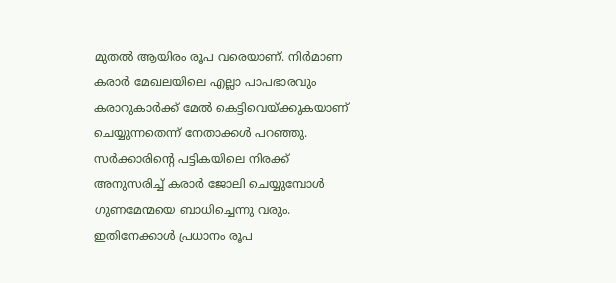മുതല്‍ ആയിരം രൂപ വരെയാണ്. നിര്‍മാണ കരാര്‍ മേഖലയിലെ എല്ലാ പാപഭാരവും കരാറുകാര്‍ക്ക് മേല്‍ കെട്ടിവെയ്ക്കുകയാണ് ചെയ്യുന്നതെന്ന് നേതാക്കള്‍ പറഞ്ഞു. സര്‍ക്കാരിന്‍റെ പട്ടികയിലെ നിരക്ക് അനുസരിച്ച്‌ കരാര്‍ ജോലി ചെയ്യുമ്പോള്‍ ഗുണമേന്മയെ ബാധിച്ചെന്നു വരും. ഇതിനേക്കാള്‍ പ്രധാനം രൂപ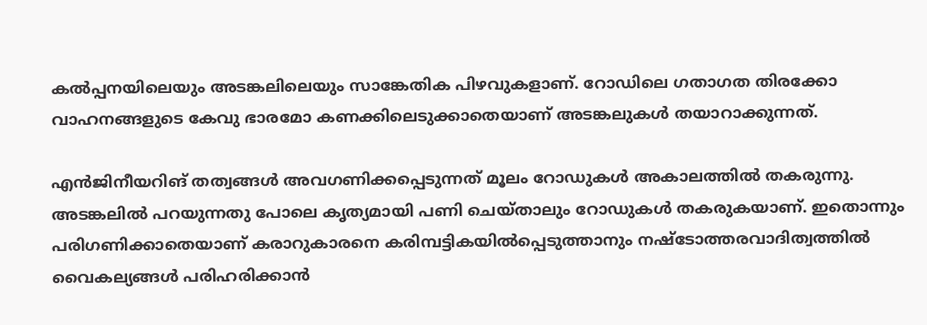കല്‍പ്പനയിലെയും അടങ്കലിലെയും സാങ്കേതിക പിഴവുകളാണ്. റോഡിലെ ഗതാഗത തിരക്കോ വാഹനങ്ങളുടെ കേവു ഭാരമോ കണക്കിലെടുക്കാതെയാണ് അടങ്കലുകള്‍ തയാറാക്കുന്നത്.

എന്‍ജിനീയറിങ് തത്വങ്ങള്‍ അവഗണിക്കപ്പെടുന്നത് മൂലം റോഡുകള്‍ അകാലത്തില്‍ തകരുന്നു. അടങ്കലില്‍ പറയുന്നതു പോലെ കൃത്യമായി പണി ചെയ്താലും റോഡുകള്‍ തകരുകയാണ്. ഇതൊന്നും പരിഗണിക്കാതെയാണ് കരാറുകാരനെ കരിമ്പട്ടികയില്‍പ്പെടുത്താനും നഷ്‌ടോത്തരവാദിത്വത്തില്‍ വൈകല്യങ്ങള്‍ പരിഹരിക്കാന്‍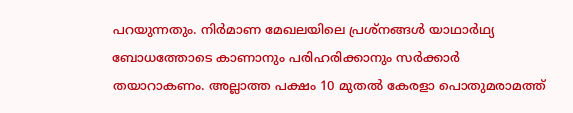പറയുന്നതും. നിര്‍മാണ മേഖലയിലെ പ്രശ്‌നങ്ങള്‍ യാഥാര്‍ഥ്യ ബോധത്തോടെ കാണാനും പരിഹരിക്കാനും സര്‍ക്കാര്‍ തയാറാകണം. അല്ലാത്ത പക്ഷം 10 മുതല്‍ കേരളാ പൊതുമരാമത്ത്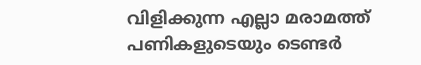വിളിക്കുന്ന എല്ലാ മരാമത്ത് പണികളുടെയും ടെണ്ടര്‍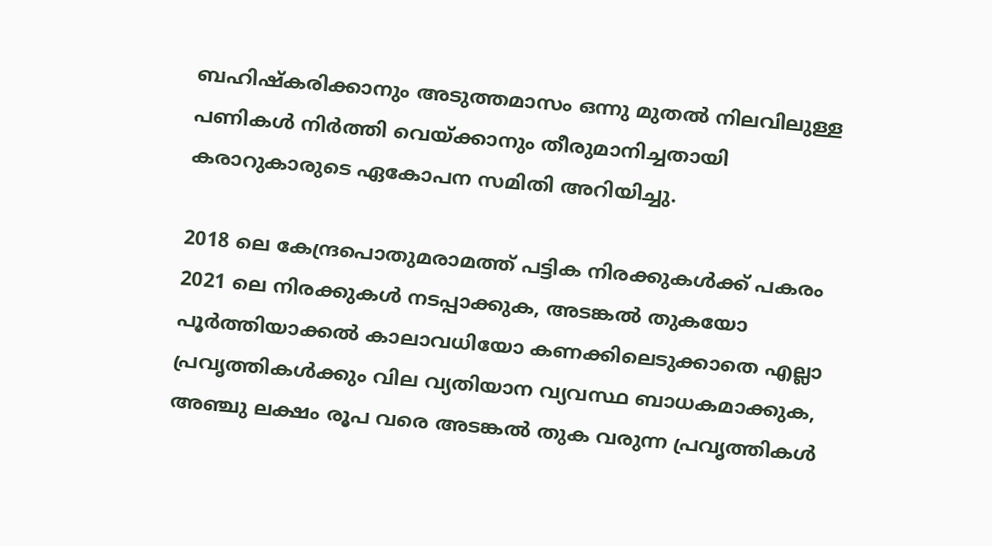ബഹിഷ്‌കരിക്കാനും അടുത്തമാസം ഒന്നു മുതല്‍ നിലവിലുള്ള പണികള്‍ നിര്‍ത്തി വെയ്ക്കാനും തീരുമാനിച്ചതായി കരാറുകാരുടെ ഏകോപന സമിതി അറിയിച്ചു.

2018 ലെ കേന്ദ്രപൊതുമരാമത്ത് പട്ടിക നിരക്കുകള്‍ക്ക് പകരം 2021 ലെ നിരക്കുകള്‍ നടപ്പാക്കുക, അടങ്കല്‍ തുകയോ പൂര്‍ത്തിയാക്കല്‍ കാലാവധിയോ കണക്കിലെടുക്കാതെ എല്ലാ പ്രവൃത്തികള്‍ക്കും വില വ്യതിയാന വ്യവസ്ഥ ബാധകമാക്കുക, അഞ്ചു ലക്ഷം രൂപ വരെ അടങ്കല്‍ തുക വരുന്ന പ്രവൃത്തികള്‍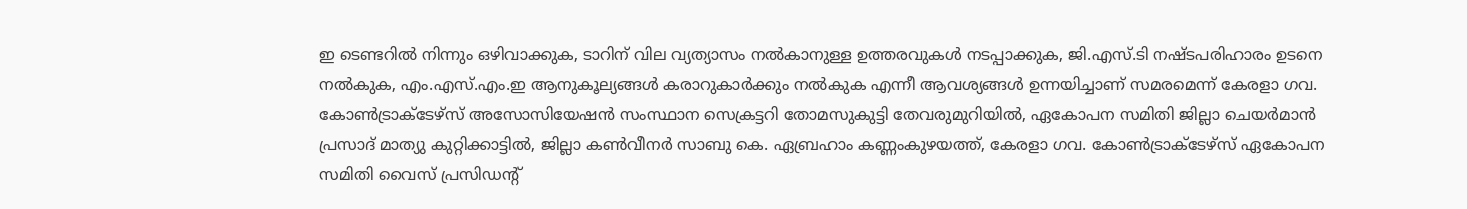ഇ ടെണ്ടറില്‍ നിന്നും ഒഴിവാക്കുക, ടാറിന് വില വ്യത്യാസം നല്‍കാനുള്ള ഉത്തരവുകള്‍ നടപ്പാക്കുക, ജി.എസ്.ടി നഷ്ടപരിഹാരം ഉടനെ നല്‍കുക, എം.എസ്.എം.ഇ ആനുകൂല്യങ്ങള്‍ കരാറുകാര്‍ക്കും നല്‍കുക എന്നീ ആവശ്യങ്ങള്‍ ഉന്നയിച്ചാണ് സമരമെന്ന് കേരളാ ഗവ. കോണ്‍ട്രാക്‌ടേഴ്‌സ് അസോസിയേഷന്‍ സംസ്ഥാന സെക്രട്ടറി തോമസുകുട്ടി തേവരുമുറിയില്‍, ഏകോപന സമിതി ജില്ലാ ചെയര്‍മാന്‍ പ്രസാദ് മാത്യു കുറ്റിക്കാട്ടില്‍, ജില്ലാ കണ്‍വീനര്‍ സാബു കെ. ഏബ്രഹാം കണ്ണംകുഴയത്ത്, കേരളാ ഗവ. കോണ്‍ട്രാക്‌ടേഴ്‌സ് ഏകോപന സമിതി വൈസ് പ്രസിഡന്റ്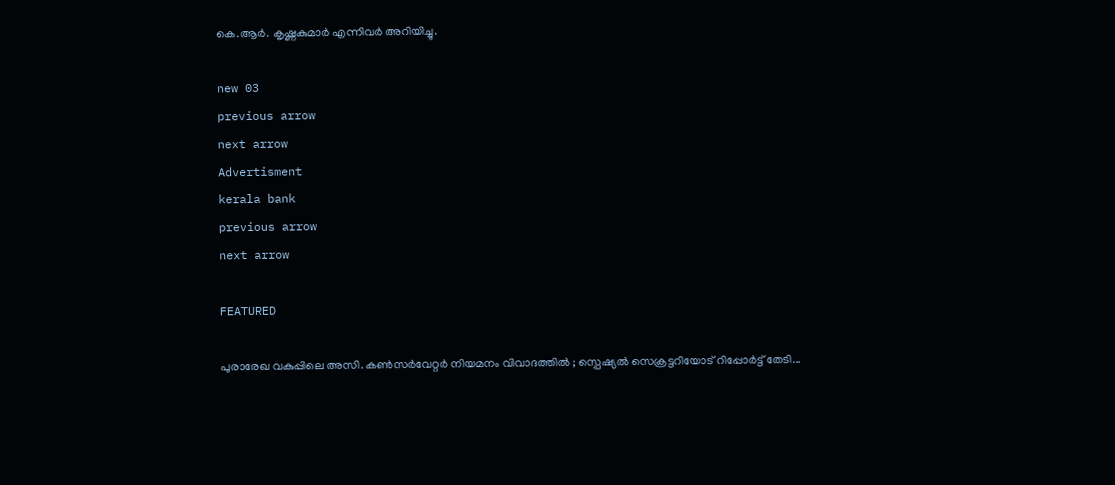കെ.ആര്‍. കൃഷ്ണകുമാര്‍ എന്നിവര്‍ അറിയിച്ചു.

new 03
previous arrow
next arrow
Advertisment
kerala bank
previous arrow
next arrow

FEATURED

പുരാരേഖ വകുപ്പിലെ അസി. കൺസർവേറ്റർ നിയമനം വിവാദത്തിൽ ; സ്പെഷ്യൽ സെക്രട്ടറിയോട് റിപ്പോർ‌ട്ട് തേടി...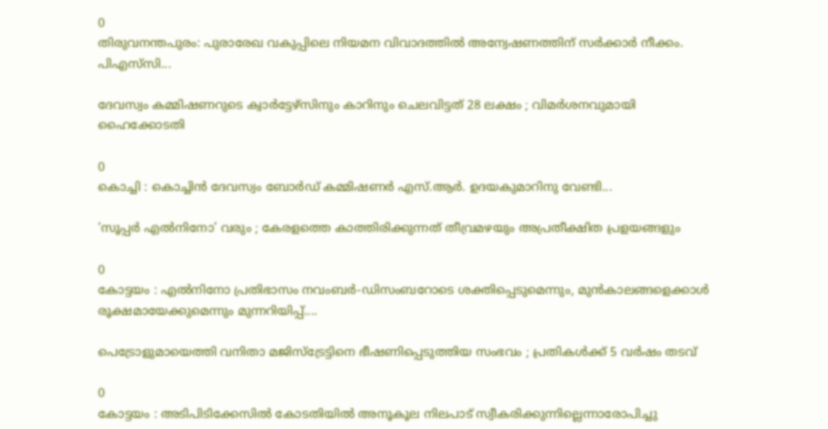0
തിരുവനന്തപുരം: പുരാരേഖ വകുപ്പിലെ നിയമന വിവാദത്തില്‍ അന്വേഷണത്തിന് സർക്കാർ നീക്കം. പിഎസ്‍സി...

ദേവസ്വം കമ്മിഷണറുടെ ക്വാർട്ടേഴ്സിനും കാറിനും ചെലവിട്ടത് 28 ലക്ഷം ; വിമർശനവുമായി ഹൈക്കോടതി

0
കൊച്ചി : കൊച്ചിൻ ദേവസ്വം ബോർഡ് കമ്മിഷണർ എസ്.ആർ. ഉദയകുമാറിനു വേണ്ടി...

‘സൂപ്പർ എൽനിനോ’ വരും ; കേരളത്തെ കാത്തിരിക്കുന്നത് തീവ്രമഴയും അപ്രതീക്ഷിത പ്രളയങ്ങളും

0
കോട്ടയം : എൽനിനോ പ്രതിഭാസം നവംബർ-ഡിസംബറോടെ ശക്തിപ്പെടുമെന്നും, മുൻകാലങ്ങളെക്കാൾ രൂക്ഷമായേക്കുമെന്നും മുന്നറിയിപ്പ്....

പെട്രോളുമായെത്തി വനിതാ മജിസ്ട്രേട്ടിനെ ഭീഷണിപ്പെടുത്തിയ സംഭവം ; പ്രതികൾക്ക് 5 വർഷം തടവ്

0
കോട്ടയം : അടിപിടിക്കേസിൽ കോടതിയിൽ അനൂകൂല നിലപാട് സ്വീകരിക്കുന്നില്ലെന്നാരോപിച്ചു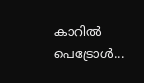കാറിൽ പെട്രോൾ...